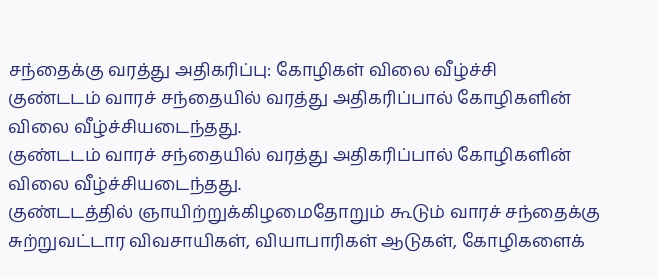சந்தைக்கு வரத்து அதிகரிப்பு: கோழிகள் விலை வீழ்ச்சி
குண்டடம் வாரச் சந்தையில் வரத்து அதிகரிப்பால் கோழிகளின் விலை வீழ்ச்சியடைந்தது.
குண்டடம் வாரச் சந்தையில் வரத்து அதிகரிப்பால் கோழிகளின் விலை வீழ்ச்சியடைந்தது.
குண்டடத்தில் ஞாயிற்றுக்கிழமைதோறும் கூடும் வாரச் சந்தைக்கு சுற்றுவட்டார விவசாயிகள், வியாபாரிகள் ஆடுகள், கோழிகளைக்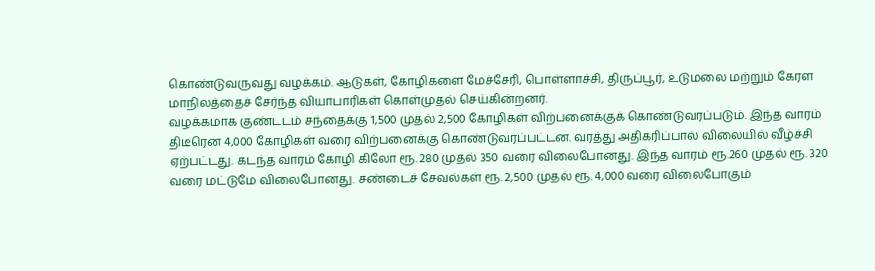கொண்டுவருவது வழக்கம். ஆடுகள், கோழிகளை மேச்சேரி, பொள்ளாச்சி, திருப்பூர், உடுமலை மற்றும் கேரள மாநிலத்தைச் சேர்ந்த வியாபாரிகள் கொள்முதல் செய்கின்றனர்.
வழக்கமாக குண்டடம் சந்தைக்கு 1,500 முதல் 2,500 கோழிகள் விற்பனைக்குக் கொண்டுவரப்படும். இந்த வாரம் திடீரென 4,000 கோழிகள் வரை விற்பனைக்கு கொண்டுவரப்பட்டன. வரத்து அதிகரிப்பால் விலையில் வீழ்ச்சி ஏற்பட்டது. கடந்த வாரம் கோழி கிலோ ரூ. 280 முதல் 350 வரை விலைபோனது. இந்த வாரம் ரூ.260 முதல் ரூ. 320 வரை மட்டுமே விலைபோனது. சண்டைச் சேவல்கள் ரூ. 2,500 முதல் ரூ. 4,000 வரை விலைபோகும்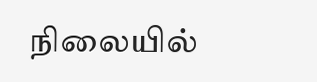நிலையில்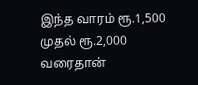இந்த வாரம் ரூ.1,500 முதல் ரூ.2,000 வரைதான்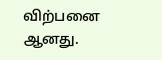விற்பனை ஆனது.